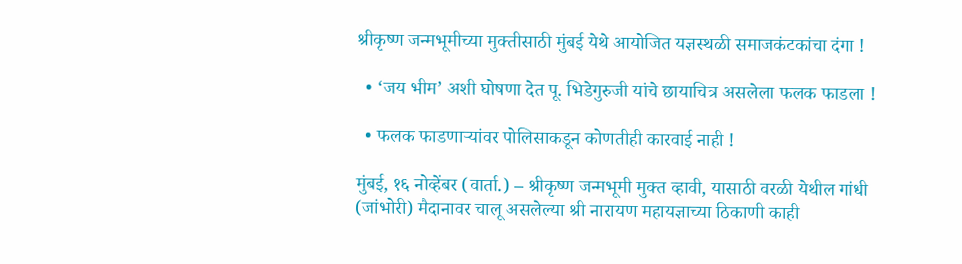श्रीकृष्ण जन्मभूमीच्या मुक्तीसाठी मुंबई येथे आयोजित यज्ञस्थळी समाजकंटकांचा दंगा !

  • ‘जय भीम’ अशी घोषणा देत पू. भिडेगुरुजी यांचे छायाचित्र असलेला फलक फाडला !

  • फलक फाडणार्‍यांवर पोलिसाकडून कोणतीही कारवाई नाही !

मुंबई, १६ नोव्हेंबर (वार्ता.) – श्रीकृष्ण जन्मभूमी मुक्त व्हावी, यासाठी वरळी येथील गांधी (जांभोरी) मैदानावर चालू असलेल्या श्री नारायण महायज्ञाच्या ठिकाणी काही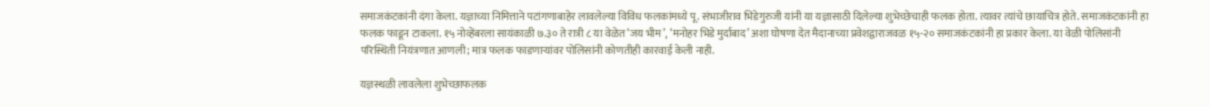समाजकंटकांनी दंगा केला. यज्ञाच्या निमित्ताने पटांगणाबाहेर लावलेल्या विविध फलकांमध्ये पू. संभाजीराव भिडेगुरुजी यांनी या यज्ञासाठी दिलेल्या शुभेच्छेचाही फलक होता. त्यावर त्यांचे छायाचित्र होते. समाजकंटकांनी हा फलक फाडून टाकला. १५ नोव्हेंबरला सायंकाळी ७.३० ते रात्री ८ या वेळेत ‘जय भीम’, ‘मनोहर भिडे मुर्दाबाद’ अशा घोषणा देत मैदानाच्या प्रवेशद्वाराजवळ १५-२० समाजकंटकांनी हा प्रकार केला. या वेळी पोलिसांनी परिस्थिती नियंत्रणात आणली; मात्र फलक फाडणार्‍यांवर पोलिसांनी कोणतीही कारवाई केली नाही.

यज्ञस्थळी लावलेला शुभेच्छाफलक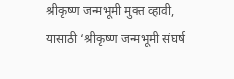श्रीकृष्ण जन्मभूमी मुक्त व्हावी, यासाठी ‘श्रीकृष्ण जन्मभूमी संघर्ष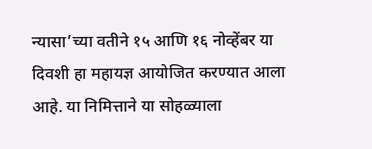न्यासा’च्या वतीने १५ आणि १६ नोव्हेंबर या दिवशी हा महायज्ञ आयोजित करण्यात आला आहे. या निमित्ताने या सोहळ्याला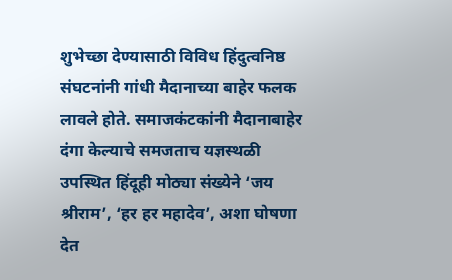शुभेच्छा देण्यासाठी विविध हिंदुत्वनिष्ठ संघटनांनी गांधी मैदानाच्या बाहेर फलक लावले होते. समाजकंटकांनी मैदानाबाहेर दंगा केल्याचे समजताच यज्ञस्थळी उपस्थित हिंदूही मोठ्या संख्येने ‘जय श्रीराम’, ‘हर हर महादेव’, अशा घोषणा देत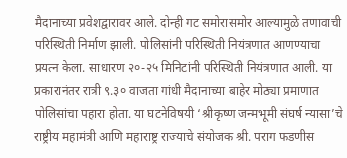मैदानाच्या प्रवेशद्वारावर आले. दोन्ही गट समोरासमोर आल्यामुळे तणावाची परिस्थिती निर्माण झाली. पोलिसांनी परिस्थिती नियंत्रणात आणण्याचा प्रयत्न केला. साधारण २०-२५ मिनिटांनी परिस्थिती नियंत्रणात आली. या प्रकारानंतर रात्री ९.३० वाजता गांधी मैदानाच्या बाहेर मोठ्या प्रमाणात पोलिसांचा पहारा होता. या घटनेविषयी ‘श्रीकृष्ण जन्मभूमी संघर्ष न्यासा’चे राष्ट्रीय महामंत्री आणि महाराष्ट्र राज्याचे संयोजक श्री. पराग फडणीस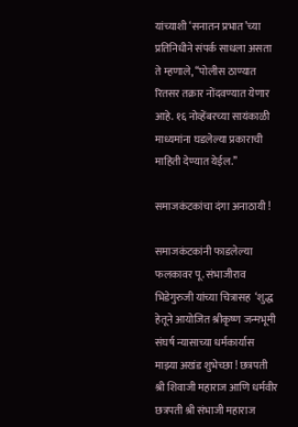यांच्याशी ‘सनातन प्रभात’च्या प्रतिनिधीने संपर्क साधला असता ते म्हणाले, ‘‘पोलीस ठाण्यात रितसर तक्रार नोंदवण्यात येणार आहे. १६ नोव्हेंबरच्या सायंकाळी माध्यमांना घडलेल्या प्रकाराची माहिती देण्यात येईल.’’

समाजकंटकांचा दंगा अनाठायी !

समाजकंटकांनी फाडलेल्या फलकावर पू. संभाजीराव भिडेगुरुजी यांच्या चित्रासह  ‘शुद्ध हेतूने आयोजित श्रीकृष्ण जन्मभूमी संघर्ष न्यासाच्या धर्मकार्यास माझ्या अखंड शुभेच्छा ! छत्रपती श्री शिवाजी महाराज आणि धर्मवीर छत्रपती श्री संभाजी महाराज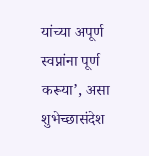यांच्या अपूर्ण स्वप्नांना पूर्ण करूया’, असा शुभेच्छासंदेश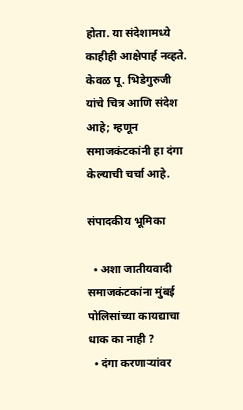होता. या संदेशामध्ये काहीही आक्षेपार्ह नव्हते. केवळ पू. भिडेगुरुजी यांचे चित्र आणि संदेश आहे; म्हणून समाजकंटकांनी हा दंगा केल्याची चर्चा आहे.

संपादकीय भूमिका

  • अशा जातीयवादी समाजकंटकांना मुंबई पोलिसांच्या कायद्याचा धाक का नाही ?
  • दंगा करणार्‍यांवर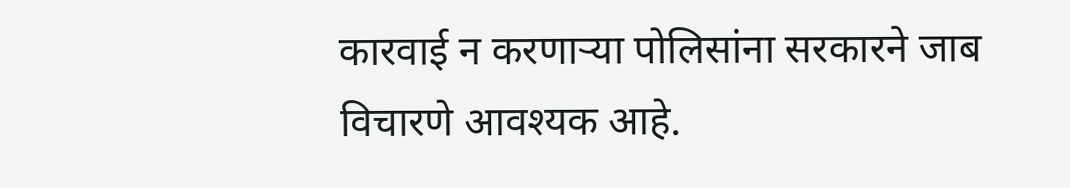कारवाई न करणार्‍या पोलिसांना सरकारने जाब विचारणे आवश्यक आहे.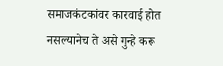समाजकंटकांवर कारवाई होत नसल्यानेच ते असे गुन्हे करू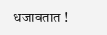धजावतात !